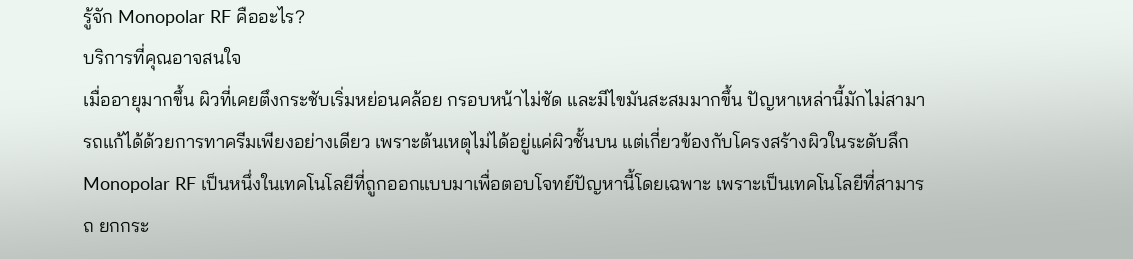รู้จัก Monopolar RF คืออะไร?
บริการที่คุณอาจสนใจ
เมื่ออายุมากขึ้น ผิวที่เคยตึงกระชับเริ่มหย่อนคล้อย กรอบหน้าไม่ชัด และมีไขมันสะสมมากขึ้น ปัญหาเหล่านี้มักไม่สามารถแก้ได้ด้วยการทาครีมเพียงอย่างเดียว เพราะต้นเหตุไม่ได้อยู่แค่ผิวชั้นบน แต่เกี่ยวข้องกับโครงสร้างผิวในระดับลึก Monopolar RF เป็นหนึ่งในเทคโนโลยีที่ถูกออกแบบมาเพื่อตอบโจทย์ปัญหานี้โดยเฉพาะ เพราะเป็นเทคโนโลยีที่สามารถ ยกกระ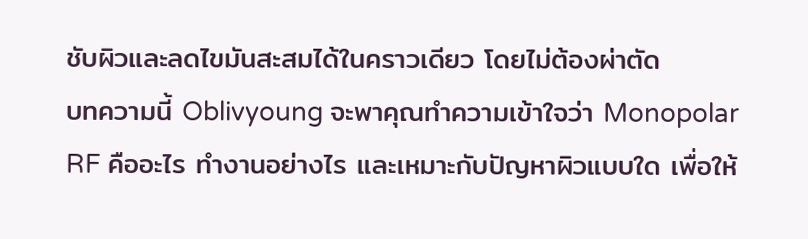ชับผิวและลดไขมันสะสมได้ในคราวเดียว โดยไม่ต้องผ่าตัด
บทความนี้ Oblivyoung จะพาคุณทำความเข้าใจว่า Monopolar RF คืออะไร ทำงานอย่างไร และเหมาะกับปัญหาผิวแบบใด เพื่อให้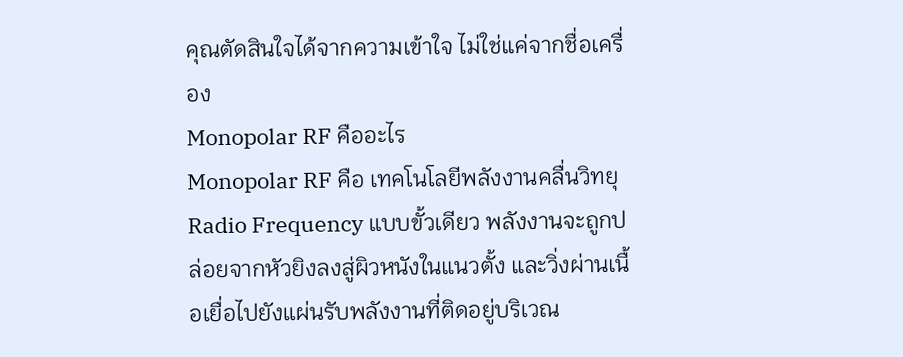คุณตัดสินใจได้จากความเข้าใจ ไม่ใช่แค่จากชื่อเครื่อง
Monopolar RF คืออะไร
Monopolar RF คือ เทคโนโลยีพลังงานคลื่นวิทยุ Radio Frequency แบบขั้วเดียว พลังงานจะถูกปล่อยจากหัวยิงลงสู่ผิวหนังในแนวตั้ง และวิ่งผ่านเนื้อเยื่อไปยังแผ่นรับพลังงานที่ติดอยู่บริเวณ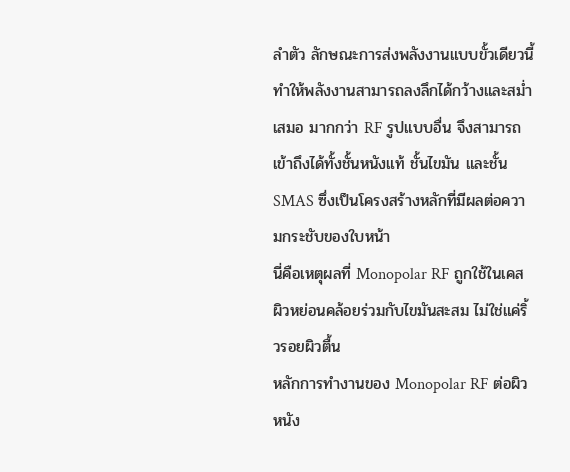ลำตัว ลักษณะการส่งพลังงานแบบขั้วเดียวนี้ ทำให้พลังงานสามารถลงลึกได้กว้างและสม่ำเสมอ มากกว่า RF รูปแบบอื่น จึงสามารถเข้าถึงได้ทั้งชั้นหนังแท้ ชั้นไขมัน และชั้น SMAS ซึ่งเป็นโครงสร้างหลักที่มีผลต่อความกระชับของใบหน้า
นี่คือเหตุผลที่ Monopolar RF ถูกใช้ในเคสผิวหย่อนคล้อยร่วมกับไขมันสะสม ไม่ใช่แค่ริ้วรอยผิวตื้น
หลักการทำงานของ Monopolar RF ต่อผิวหนัง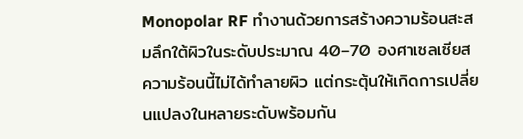Monopolar RF ทำงานด้วยการสร้างความร้อนสะสมลึกใต้ผิวในระดับประมาณ 40–70 องศาเซลเซียส ความร้อนนี้ไม่ได้ทำลายผิว แต่กระตุ้นให้เกิดการเปลี่ยนแปลงในหลายระดับพร้อมกัน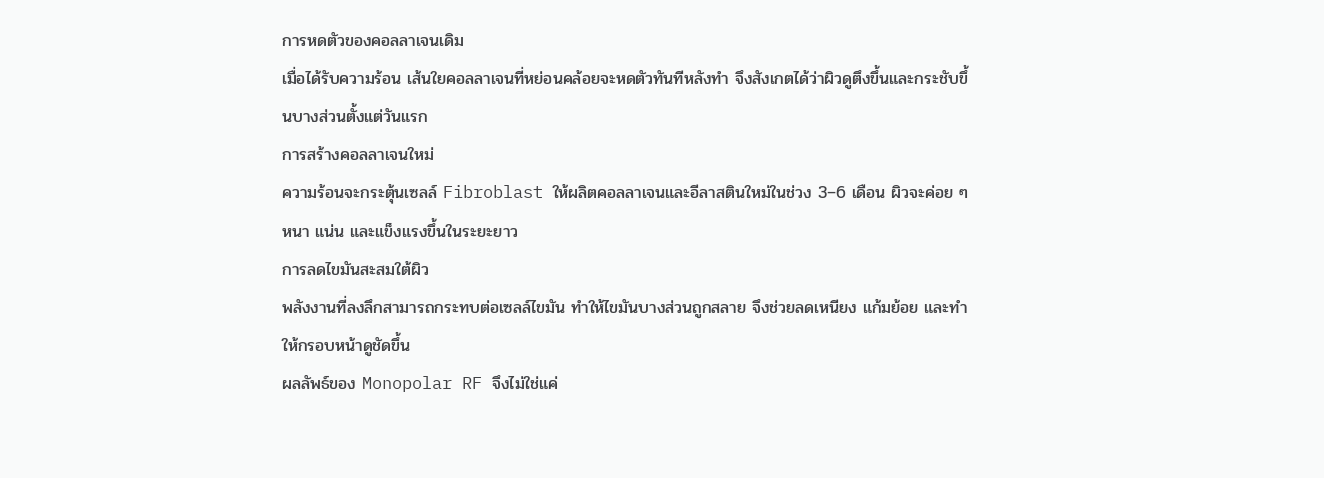การหดตัวของคอลลาเจนเดิม
เมื่อได้รับความร้อน เส้นใยคอลลาเจนที่หย่อนคล้อยจะหดตัวทันทีหลังทำ จึงสังเกตได้ว่าผิวดูตึงขึ้นและกระชับขึ้นบางส่วนตั้งแต่วันแรก
การสร้างคอลลาเจนใหม่
ความร้อนจะกระตุ้นเซลล์ Fibroblast ให้ผลิตคอลลาเจนและอีลาสตินใหม่ในช่วง 3–6 เดือน ผิวจะค่อย ๆ หนา แน่น และแข็งแรงขึ้นในระยะยาว
การลดไขมันสะสมใต้ผิว
พลังงานที่ลงลึกสามารถกระทบต่อเซลล์ไขมัน ทำให้ไขมันบางส่วนถูกสลาย จึงช่วยลดเหนียง แก้มย้อย และทำให้กรอบหน้าดูชัดขึ้น
ผลลัพธ์ของ Monopolar RF จึงไม่ใช่แค่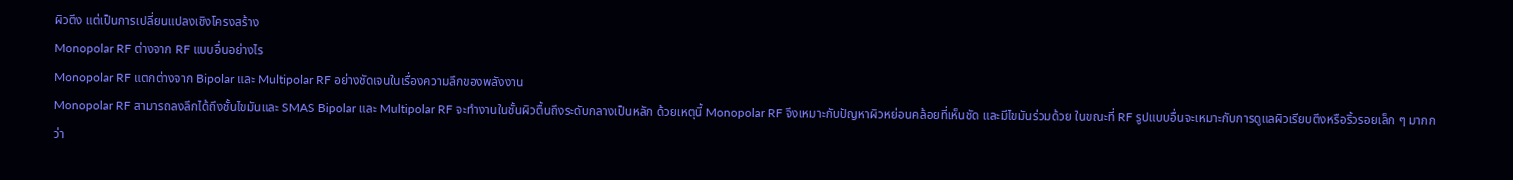ผิวตึง แต่เป็นการเปลี่ยนแปลงเชิงโครงสร้าง
Monopolar RF ต่างจาก RF แบบอื่นอย่างไร
Monopolar RF แตกต่างจาก Bipolar และ Multipolar RF อย่างชัดเจนในเรื่องความลึกของพลังงาน
Monopolar RF สามารถลงลึกได้ถึงชั้นไขมันและ SMAS Bipolar และ Multipolar RF จะทำงานในชั้นผิวตื้นถึงระดับกลางเป็นหลัก ด้วยเหตุนี้ Monopolar RF จึงเหมาะกับปัญหาผิวหย่อนคล้อยที่เห็นชัด และมีไขมันร่วมด้วย ในขณะที่ RF รูปแบบอื่นจะเหมาะกับการดูแลผิวเรียบตึงหรือริ้วรอยเล็ก ๆ มากกว่า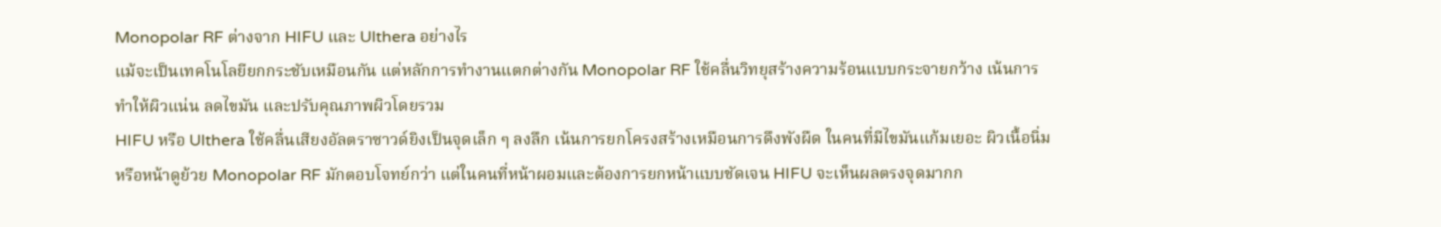Monopolar RF ต่างจาก HIFU และ Ulthera อย่างไร
แม้จะเป็นเทคโนโลยียกกระชับเหมือนกัน แต่หลักการทำงานแตกต่างกัน Monopolar RF ใช้คลื่นวิทยุสร้างความร้อนแบบกระจายกว้าง เน้นการทำให้ผิวแน่น ลดไขมัน และปรับคุณภาพผิวโดยรวม
HIFU หรือ Ulthera ใช้คลื่นเสียงอัลตราซาวด์ยิงเป็นจุดเล็ก ๆ ลงลึก เน้นการยกโครงสร้างเหมือนการดึงพังผืด ในคนที่มีไขมันแก้มเยอะ ผิวเนื้อนิ่ม หรือหน้าดูย้วย Monopolar RF มักตอบโจทย์กว่า แต่ในคนที่หน้าผอมและต้องการยกหน้าแบบชัดเจน HIFU จะเห็นผลตรงจุดมากก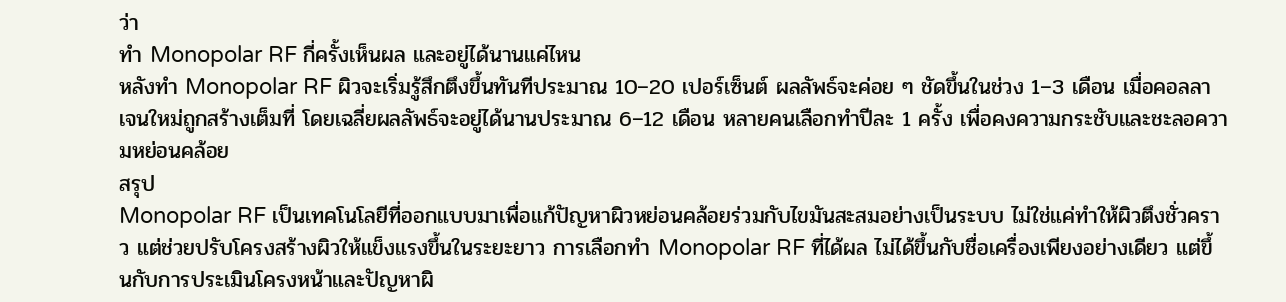ว่า
ทำ Monopolar RF กี่ครั้งเห็นผล และอยู่ได้นานแค่ไหน
หลังทำ Monopolar RF ผิวจะเริ่มรู้สึกตึงขึ้นทันทีประมาณ 10–20 เปอร์เซ็นต์ ผลลัพธ์จะค่อย ๆ ชัดขึ้นในช่วง 1–3 เดือน เมื่อคอลลาเจนใหม่ถูกสร้างเต็มที่ โดยเฉลี่ยผลลัพธ์จะอยู่ได้นานประมาณ 6–12 เดือน หลายคนเลือกทำปีละ 1 ครั้ง เพื่อคงความกระชับและชะลอความหย่อนคล้อย
สรุป
Monopolar RF เป็นเทคโนโลยีที่ออกแบบมาเพื่อแก้ปัญหาผิวหย่อนคล้อยร่วมกับไขมันสะสมอย่างเป็นระบบ ไม่ใช่แค่ทำให้ผิวตึงชั่วคราว แต่ช่วยปรับโครงสร้างผิวให้แข็งแรงขึ้นในระยะยาว การเลือกทำ Monopolar RF ที่ได้ผล ไม่ได้ขึ้นกับชื่อเครื่องเพียงอย่างเดียว แต่ขึ้นกับการประเมินโครงหน้าและปัญหาผิ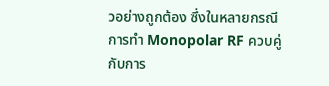วอย่างถูกต้อง ซึ่งในหลายกรณี การทำ Monopolar RF ควบคู่กับการ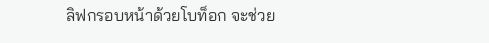ลิฟกรอบหน้าด้วยโบท็อก จะช่วย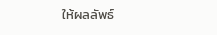ให้ผลลัพธ์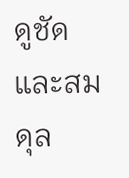ดูชัดและสมดุล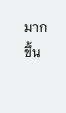มากขึ้น